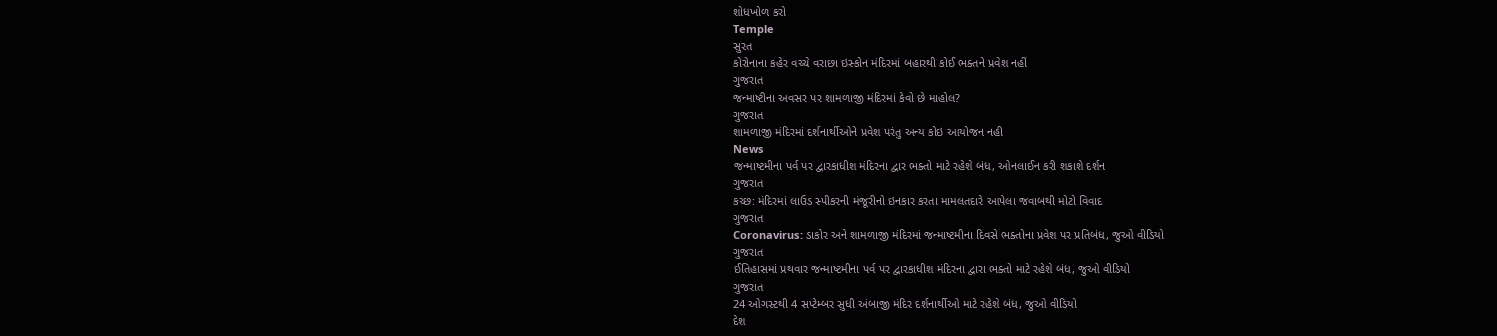શોધખોળ કરો
Temple
સુરત
કોરોનાના કહેર વચ્ચે વરાછા ઇસ્કોન મંદિરમાં બહારથી કોઈ ભક્તને પ્રવેશ નહીં
ગુજરાત
જન્માષ્ટીના અવસર પર શામળાજી મંદિરમાં કેવો છે માહોલ?
ગુજરાત
શામળાજી મંદિરમાં દર્શનાર્થીઓને પ્રવેશ પરંતુ અન્ય કોઇ આયોજન નહી
News
જન્માષ્ટમીના પર્વ પર દ્વારકાધીશ મંદિરના દ્વાર ભક્તો માટે રહેશે બંધ, ઓનલાઈન કરી શકાશે દર્શન
ગુજરાત
કચ્છ: મંદિરમાં લાઉડ સ્પીકરની મંજૂરીનો ઇનકાર કરતા મામલતદારે આપેલા જવાબથી મોટો વિવાદ
ગુજરાત
Coronavirus: ડાકોર અને શામળાજી મંદિરમાં જન્માષ્ટમીના દિવસે ભક્તોના પ્રવેશ પર પ્રતિબંધ, જુઓ વીડિયો
ગુજરાત
ઈતિહાસમાં પ્રથવાર જન્માષ્ટમીના પર્વ પર દ્વારકાધીશ મંદિરના દ્વારા ભક્તો માટે રહેશે બંધ, જુઓ વીડિયો
ગુજરાત
24 ઓગસ્ટથી 4 સપ્ટેમ્બર સુધી અંબાજી મંદિર દર્શનાર્થીઓ માટે રહેશે બંધ, જુઓ વીડિયો
દેશ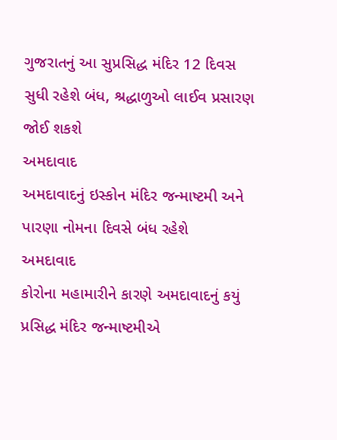ગુજરાતનું આ સુપ્રસિદ્ધ મંદિર 12 દિવસ સુધી રહેશે બંધ, શ્રદ્ધાળુઓ લાઈવ પ્રસારણ જોઈ શકશે
અમદાવાદ
અમદાવાદનું ઇસ્કોન મંદિર જન્માષ્ટમી અને પારણા નોમના દિવસે બંધ રહેશે
અમદાવાદ
કોરોના મહામારીને કારણે અમદાવાદનું કયું પ્રસિદ્ધ મંદિર જન્માષ્ટમીએ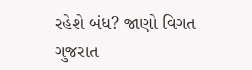રહેશે બંધ? જાણો વિગત
ગુજરાત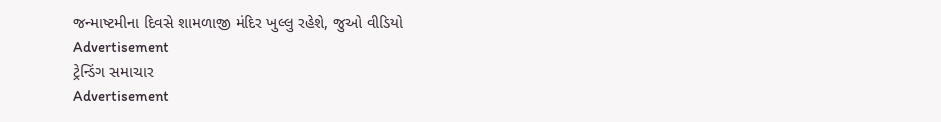જન્માષ્ટમીના દિવસે શામળાજી મંદિર ખુલ્લુ રહેશે, જુઓ વીડિયો
Advertisement
ટ્રેન્ડિંગ સમાચાર
Advertisement